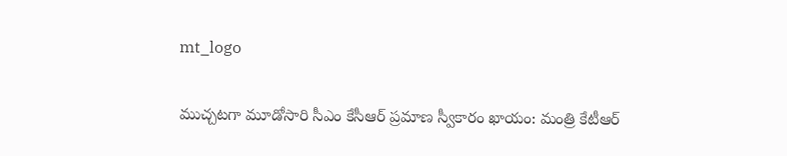mt_logo

ముచ్చటగా మూడోసారి సీఎం కేసీఆర్ ప్రమాణ స్వీకారం ఖాయం: మంత్రి కేటీఆర్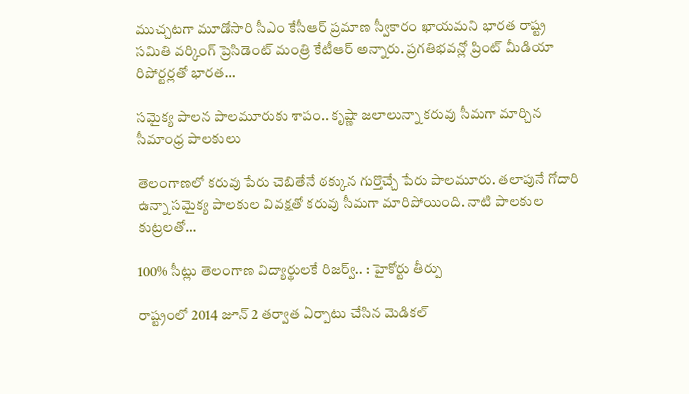ముచ్చటగా మూడోసారి సీఎం కేసీఆర్ ప్రమాణ స్వీకారం ఖాయమని భారత రాష్ట్ర సమితి వర్కింగ్ ప్రెసిడెంట్ మంత్రి కేటీఆర్ అన్నారు. ప్రగతిభవన్లో ప్రింట్ మీడియా రిపోర్టర్లతో భారత…

సమైక్య పాలన పాల‌మూరుకు శాపం.. కృష్ణా జలాలున్నా క‌రువు సీమ‌గా మార్చిన సీమాంధ్ర పాలకులు

తెలంగాణ‌లో క‌రువు పేరు చెబితేనే ఠ‌క్కున గుర్తొచ్చే పేరు పాల‌మూరు. తలాపునే గోదారి ఉన్నా స‌మైక్య పాల‌కుల వివ‌క్ష‌తో క‌రువు సీమ‌గా మారిపోయింది. నాటి పాల‌కుల కుట్ర‌ల‌తో…

100% సీట్లు తెలంగాణ విద్యార్థులకే రిజర్వ్.. : హైకోర్టు తీర్పు

రాష్ట్రంలో 2014 జూన్ 2 త‌ర్వాత ఏర్పాటు చేసిన మెడికల్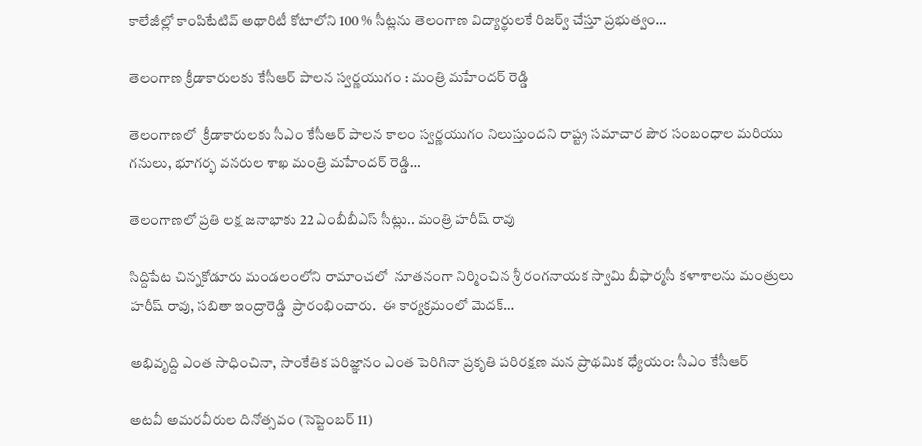కాలేజీల్లో కాంపిటేటివ్ అథారిటీ కోటాలోని 100 % సీట్లను తెలంగాణ విద్యార్థులకే రిజర్వ్ చేస్తూ ప్ర‌భుత్వం…

తెలంగాణ క్రీడాకారులకు కేసీఆర్ పాలన స్వర్ణయుగం : మంత్రి మహేందర్ రెడ్డి

తెలంగాణలో  క్రీడాకారులకు సీఎం కేసీఆర్ పాలన కాలం స్వర్ణయుగం నిలుస్తుందని రాష్ట్ర సమాచార పౌర సంబంధాల మరియు గనులు, భూగర్భ వనరుల శాఖ మంత్రి మహేందర్ రెడ్డి…

తెలంగాణలో ప్రతి లక్ష జనాభాకు 22 ఎంబీబీఎస్ సీట్లు.. మంత్రి హరీష్ రావు

సిద్దిపేట చిన్నకోడూరు మండలంలోని రామాంచలో  నూతనంగా నిర్మించిన శ్రీ రంగనాయక స్వామి బీఫార్మసీ కళాశాలను మంత్రులు హరీష్ రావు, సబితా ఇంద్రారెడ్డి  ప్రారంభించారు.  ఈ కార్యక్రమంలో మెదక్…

అభివృద్ది ఎంత సాధించినా, సాంకేతిక పరిజ్ఞానం ఎంత పెరిగినా ప్రకృతి పరిరక్షణ మన ప్రాథమిక ధ్యేయం: సీఎం కేసీఆర్

అటవీ అమరవీరుల దినోత్సవం (సెప్టెంబర్ 11)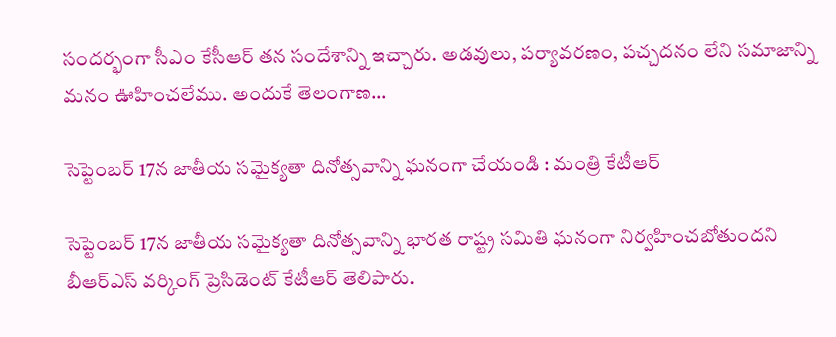సందర్భంగా సీఎం కేసీఆర్ తన సందేశాన్ని ఇచ్చారు. అడవులు, పర్యావరణం, పచ్చదనం లేని సమాజాన్ని మనం ఊహించలేము. అందుకే తెలంగాణ…

సెప్టెంబర్ 17న జాతీయ సమైక్యతా దినోత్సవాన్ని ఘనంగా చేయండి : మంత్రి కేటీఆర్

సెప్టెంబర్ 17న జాతీయ సమైక్యతా దినోత్సవాన్ని భారత రాష్ట్ర సమితి ఘనంగా నిర్వహించబోతుందని బీఆర్ఎస్ వర్కింగ్ ప్రెసిడెంట్ కేటీఆర్ తెలిపారు.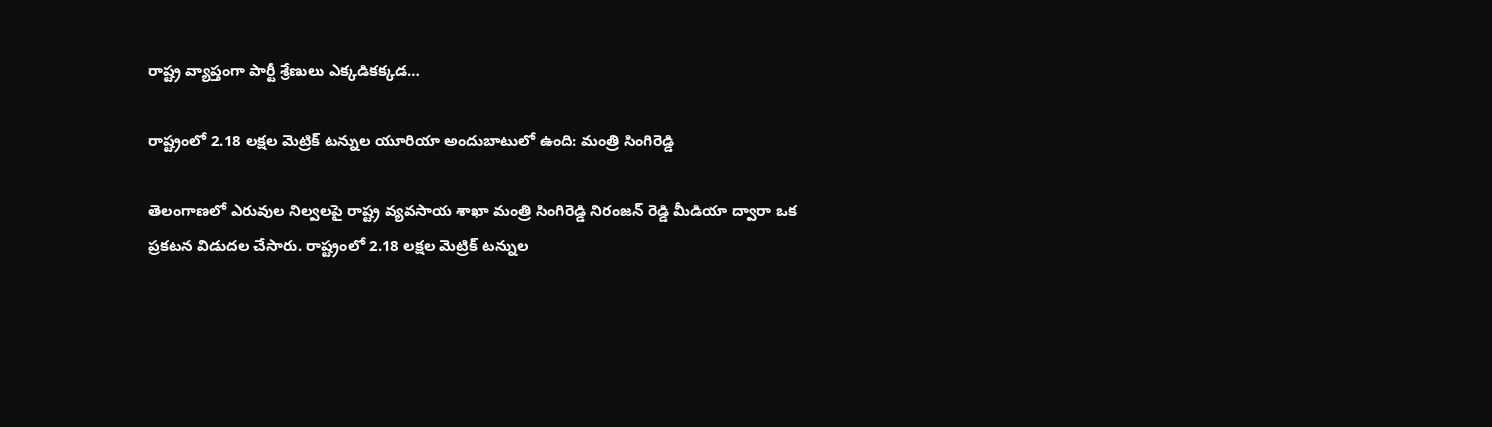రాష్ట్ర వ్యాప్తంగా పార్టీ శ్రేణులు ఎక్కడికక్కడ…

రాష్ట్రంలో 2.18 లక్షల మెట్రిక్ టన్నుల యూరియా అందుబాటులో ఉంది: మంత్రి సింగిరెడ్డి

తెలంగాణలో ఎరువుల నిల్వలపై రాష్ట్ర వ్యవసాయ శాఖా మంత్రి సింగిరెడ్డి నిరంజన్ రెడ్డి మీడియా ద్వారా ఒక ప్రకటన విడుదల చేసారు. రాష్ట్రంలో 2.18 లక్షల మెట్రిక్ టన్నుల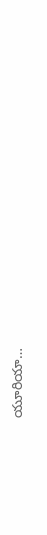యూరియా…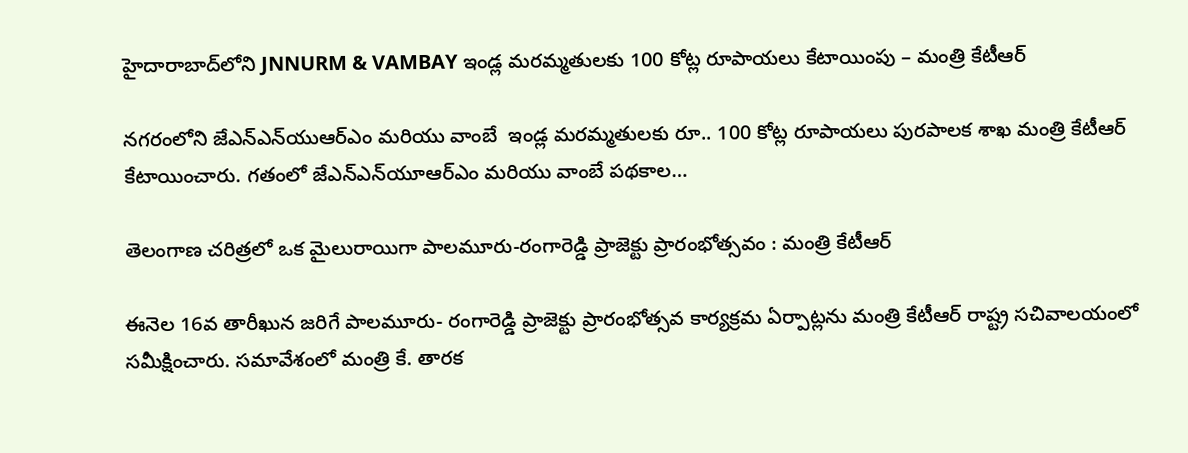హైదారాబాద్‌లోని JNNURM & VAMBAY ఇండ్ల మరమ్మతులకు 100 కోట్ల రూపాయలు కేటాయింపు – మంత్రి కేటీఆర్

నగరంలోని జేఎన్ఎన్‌యుఆర్ఎం మరియు వాంబే  ఇండ్ల మరమ్మతులకు రూ.. 100 కోట్ల రూపాయలు పురపాలక శాఖ మంత్రి కేటీఆర్ కేటాయించారు. గతంలో జేఎన్ఎన్‌యూఆర్ఎం మరియు వాంబే పథకాల…

తెలంగాణ చరిత్రలో ఒక మైలురాయిగా పాలమూరు-రంగారెడ్డి ప్రాజెక్టు ప్రారంభోత్సవం : మంత్రి కేటీఆర్

ఈనెల 16వ తారీఖున జరిగే పాలమూరు- రంగారెడ్డి ప్రాజెక్టు ప్రారంభోత్సవ కార్యక్రమ ఏర్పాట్లను మంత్రి కేటీఆర్ రాష్ట్ర సచివాలయంలో సమీక్షించారు. సమావేశంలో మంత్రి కే. తారక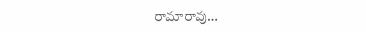రామారావు…